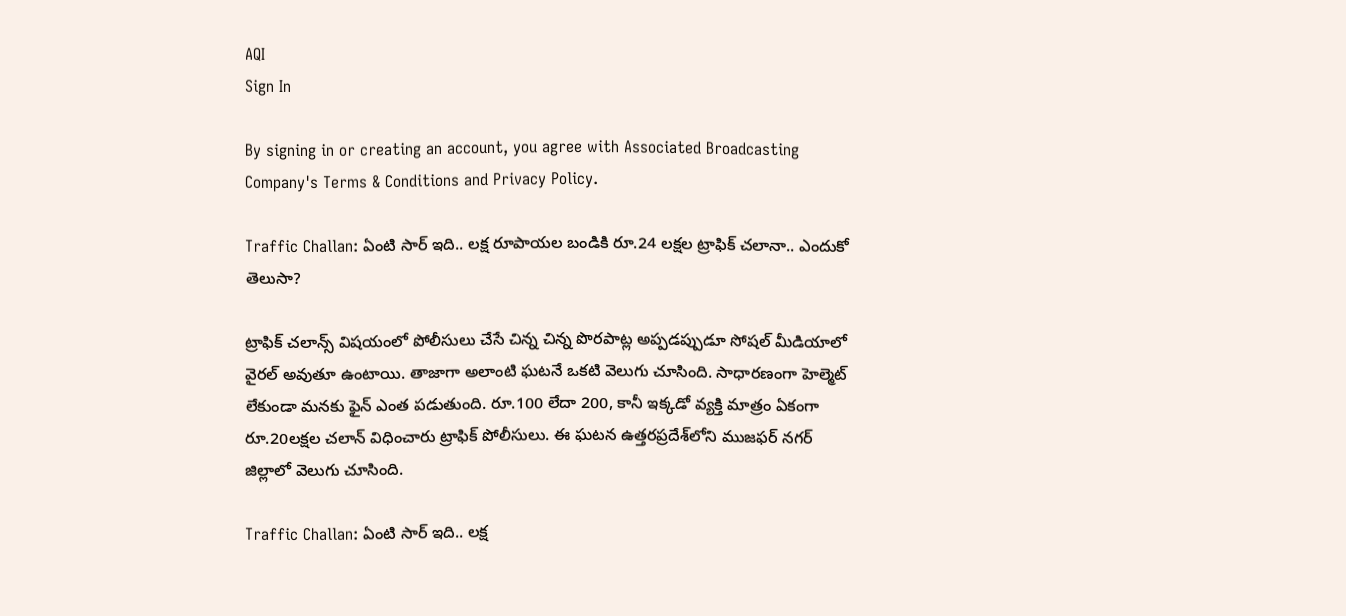AQI
Sign In

By signing in or creating an account, you agree with Associated Broadcasting Company's Terms & Conditions and Privacy Policy.

Traffic Challan: ఏంటి సార్ ఇది.. లక్ష రూపాయల బండికి రూ.24 లక్షల ట్రాఫిక్ చలానా.. ఎందుకో తెలుసా?

ట్రాఫిక్ చలాన్స్ విషయంలో పోలీసులు చేసే చిన్న చిన్న పొరపాట్ల అప్పడప్పుడూ సోషల్‌ మీడియాలో వైరల్‌ అవుతూ ఉంటాయి. తాజాగా అలాంటి ఘటనే ఒకటి వెలుగు చూసింది. సాధారణంగా హెల్మెట్‌ లేకుండా మనకు ఫైన్ ఎంత పడుతుంది. రూ.100 లేదా 200, కానీ ఇక్కడో వ్యక్తి మాత్రం ఏకంగా రూ.20లక్షల చలాన్ విధించారు ట్రాఫిక్ పోలీసులు. ఈ ఘటన ఉత్తరప్రదేశ్‌లోని ముజఫర్ నగర్ జిల్లాలో వెలుగు చూసింది.

Traffic Challan: ఏంటి సార్ ఇది.. లక్ష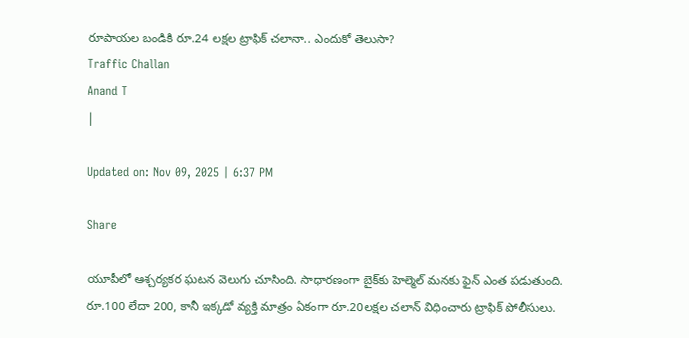రూపాయల బండికి రూ.24 లక్షల ట్రాఫిక్ చలానా.. ఎందుకో తెలుసా?
Traffic Challan
Anand T
|

Updated on: Nov 09, 2025 | 6:37 PM

Share

యూపీలో ఆశ్చర్యకర ఘటన వెలుగు చూసింది. సాధారణంగా బైక్‌కు హెల్మెల్‌ మనకు ఫైన్ ఎంత పడుతుంది. రూ.100 లేదా 200, కానీ ఇక్కడో వ్యక్తి మాత్రం ఏకంగా రూ.20లక్షల చలాన్ విధించారు ట్రాఫిక్ పోలీసులు.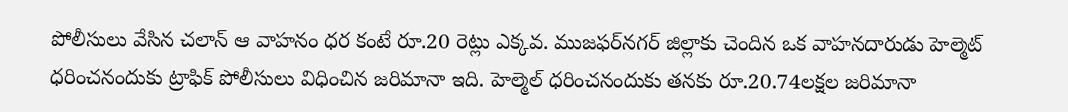పోలీసులు వేసిన చలాన్ ఆ వాహనం ధర కంటే రూ.20 రెట్లు ఎక్కవ. ముజఫర్‌నగర్ జిల్లాకు చెందిన ఒక వాహనదారుడు హెల్మెట్‌ ధరించనందుకు ట్రాఫిక్ పోలీసులు విధించిన జరిమానా ఇది. హెల్మెల్‌ ధరించనందుకు తనకు రూ.20.74లక్షల జరిమానా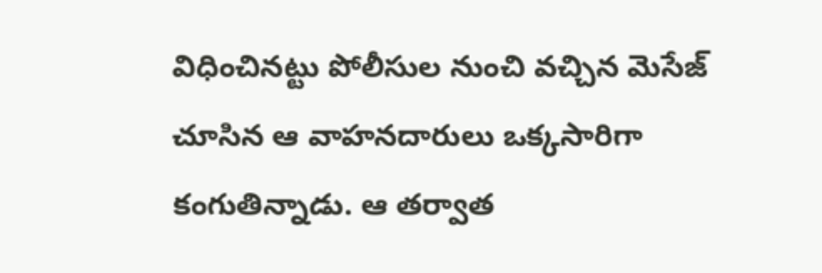విధించినట్టు పోలీసుల నుంచి వచ్చిన మెసేజ్ చూసిన ఆ వాహనదారులు ఒక్కసారిగా కంగుతిన్నాడు. ఆ తర్వాత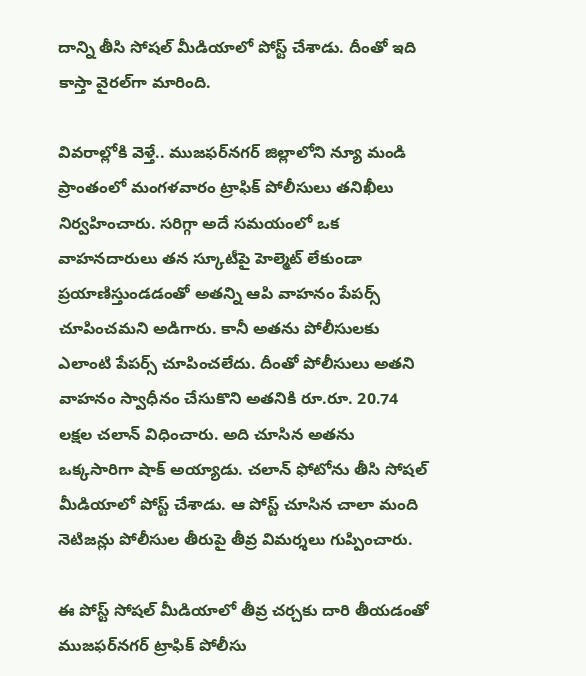దాన్ని తీసి సోషల్ మీడియాలో పోస్ట్ చేశాడు. దీంతో ఇది కాస్తా వైరల్‌గా మారింది.

వివరాల్లోకి వెళ్తే.. ముజఫర్‌నగర్ జిల్లాలోని న్యూ మండి ప్రాంతంలో మంగళవారం ట్రాఫిక్ పోలీసులు తనిఖీలు నిర్వహించారు. సరిగ్గా అదే సమయంలో ఒక వాహనదారులు తన స్కూటీపై హెల్మెట్‌ లేకుండా ప్రయాణిస్తుండడంతో అతన్ని ఆపి వాహనం పేపర్స్ చూపించమని అడిగారు. కానీ అతను పోలీసులకు ఎలాంటి పేపర్స్‌ చూపించలేదు. దీంతో పోలీసులు అతని వాహనం స్వాధీనం చేసుకొని అతనికి రూ.రూ. 20.74 లక్షల చలాన్ విధించారు. అది చూసిన అతను ఒక్కసారిగా షాక్ అయ్యాడు. చలాన్ ఫోటోను తీసి సోషల్‌ మీడియాలో పోస్ట్ చేశాడు. ఆ పోస్ట్ చూసిన చాలా మంది నెటిజన్లు పోలీసుల తీరుపై తీవ్ర విమర్శలు గుప్పించారు.

ఈ పోస్ట్ సోషల్ మీడియాలో తీవ్ర చర్చకు దారి తీయడంతో ముజఫర్‌నగర్ ట్రాఫిక్ పోలీసు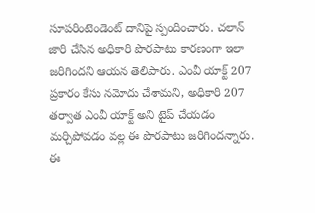సూపరింటెండెంట్ దానిపై స్పందించారు. చలాన్ జారి చేసిన అధికారి పొరపాటు కారణంగా ఇలా జరిగిందని ఆయన తెలిపారు. ఎంవీ యాక్ట్ 207 ప్రకారం కేసు నమోదు చేశామని, అధికారి 207 తర్వాత ఎంవీ యాక్ట్‌ అని టైప్‌ చేయడం మర్చిపోవడం వల్ల ఈ పొరపాటు జరిగిందన్నారు. ఈ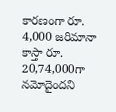కారణంగా రూ. 4,000 జరిమానా కాస్తా రూ. 20,74,000గా నమోదైందని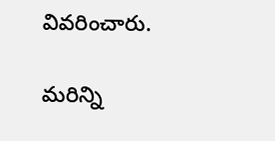వివరించారు.

మరిన్ని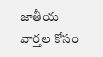జాతీయ వార్తల కోసం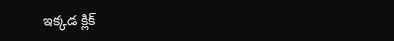ఇక్కడ క్లిక్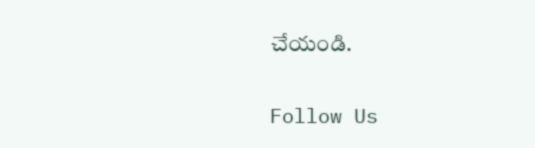చేయండి.

Follow Us